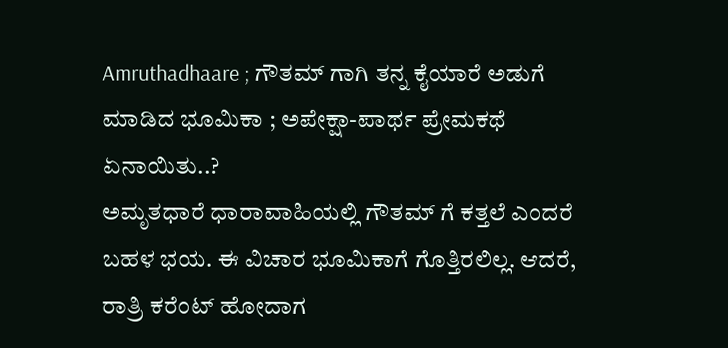Amruthadhaare ; ಗೌತಮ್ ಗಾಗಿ ತನ್ನ ಕೈಯಾರೆ ಅಡುಗೆ ಮಾಡಿದ ಭೂಮಿಕಾ ; ಅಪೇಕ್ಷಾ-ಪಾರ್ಥ ಪ್ರೇಮಕಥೆ ಏನಾಯಿತು..?
ಅಮೃತಧಾರೆ ಧಾರಾವಾಹಿಯಲ್ಲಿ ಗೌತಮ್ ಗೆ ಕತ್ತಲೆ ಎಂದರೆ ಬಹಳ ಭಯ. ಈ ವಿಚಾರ ಭೂಮಿಕಾಗೆ ಗೊತ್ತಿರಲಿಲ್ಲ. ಆದರೆ, ರಾತ್ರಿ ಕರೆಂಟ್ ಹೋದಾಗ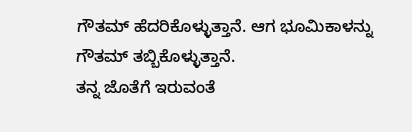ಗೌತಮ್ ಹೆದರಿಕೊಳ್ಳುತ್ತಾನೆ. ಆಗ ಭೂಮಿಕಾಳನ್ನು ಗೌತಮ್ ತಬ್ಬಿಕೊಳ್ಳುತ್ತಾನೆ.
ತನ್ನ ಜೊತೆಗೆ ಇರುವಂತೆ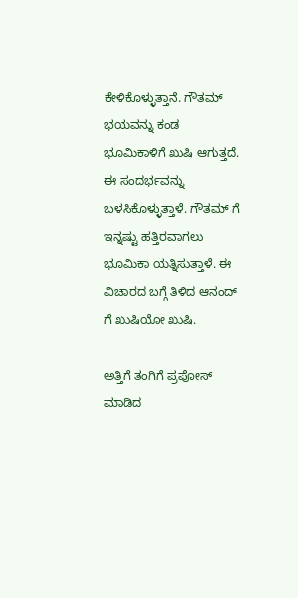ಕೇಳಿಕೊಳ್ಳುತ್ತಾನೆ. ಗೌತಮ್ ಭಯವನ್ನು ಕಂಡ ಭೂಮಿಕಾಳಿಗೆ ಖುಷಿ ಆಗುತ್ತದೆ. ಈ ಸಂದರ್ಭವನ್ನು ಬಳಸಿಕೊಳ್ಳುತ್ತಾಳೆ. ಗೌತಮ್ ಗೆ ಇನ್ನಷ್ಟು ಹತ್ತಿರವಾಗಲು ಭೂಮಿಕಾ ಯತ್ನಿಸುತ್ತಾಳೆ. ಈ ವಿಚಾರದ ಬಗ್ಗೆ ತಿಳಿದ ಆನಂದ್ ಗೆ ಖುಷಿಯೋ ಖುಷಿ.

ಅತ್ತಿಗೆ ತಂಗಿಗೆ ಪ್ರಪೋಸ್ ಮಾಡಿದ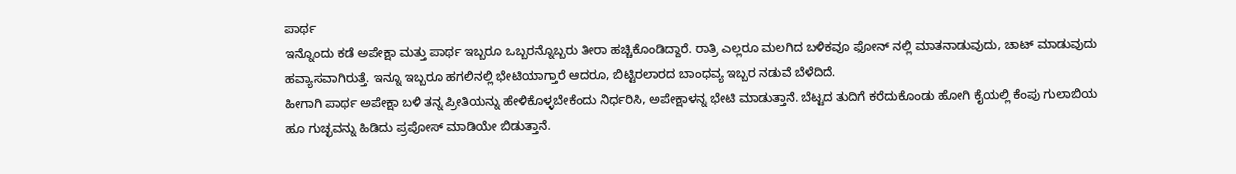ಪಾರ್ಥ
ಇನ್ನೊಂದು ಕಡೆ ಅಪೇಕ್ಷಾ ಮತ್ತು ಪಾರ್ಥ ಇಬ್ಬರೂ ಒಬ್ಬರನ್ನೊಬ್ಬರು ತೀರಾ ಹಚ್ಚಿಕೊಂಡಿದ್ದಾರೆ. ರಾತ್ರಿ ಎಲ್ಲರೂ ಮಲಗಿದ ಬಳಿಕವೂ ಫೋನ್ ನಲ್ಲಿ ಮಾತನಾಡುವುದು, ಚಾಟ್ ಮಾಡುವುದು ಹವ್ಯಾಸವಾಗಿರುತ್ತೆ. ಇನ್ನೂ ಇಬ್ಬರೂ ಹಗಲಿನಲ್ಲಿ ಭೇಟಿಯಾಗ್ತಾರೆ ಆದರೂ, ಬಿಟ್ಟಿರಲಾರದ ಬಾಂಧವ್ಯ ಇಬ್ಬರ ನಡುವೆ ಬೆಳೆದಿದೆ.
ಹೀಗಾಗಿ ಪಾರ್ಥ ಅಪೇಕ್ಷಾ ಬಳಿ ತನ್ನ ಪ್ರೀತಿಯನ್ನು ಹೇಳಿಕೊಳ್ಳಬೇಕೆಂದು ನಿರ್ಧರಿಸಿ, ಅಪೇಕ್ಷಾಳನ್ನ ಭೇಟಿ ಮಾಡುತ್ತಾನೆ. ಬೆಟ್ಟದ ತುದಿಗೆ ಕರೆದುಕೊಂಡು ಹೋಗಿ ಕೈಯಲ್ಲಿ ಕೆಂಪು ಗುಲಾಬಿಯ ಹೂ ಗುಚ್ಛವನ್ನು ಹಿಡಿದು ಪ್ರಪೋಸ್ ಮಾಡಿಯೇ ಬಿಡುತ್ತಾನೆ.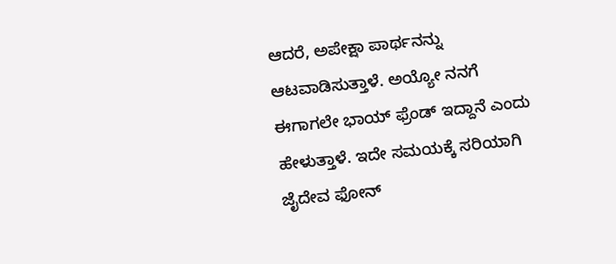ಆದರೆ, ಅಪೇಕ್ಷಾ ಪಾರ್ಥನನ್ನು ಆಟವಾಡಿಸುತ್ತಾಳೆ. ಅಯ್ಯೋ ನನಗೆ ಈಗಾಗಲೇ ಭಾಯ್ ಫ್ರೆಂಡ್ ಇದ್ದಾನೆ ಎಂದು ಹೇಳುತ್ತಾಳೆ. ಇದೇ ಸಮಯಕ್ಕೆ ಸರಿಯಾಗಿ ಜೈದೇವ ಫೋನ್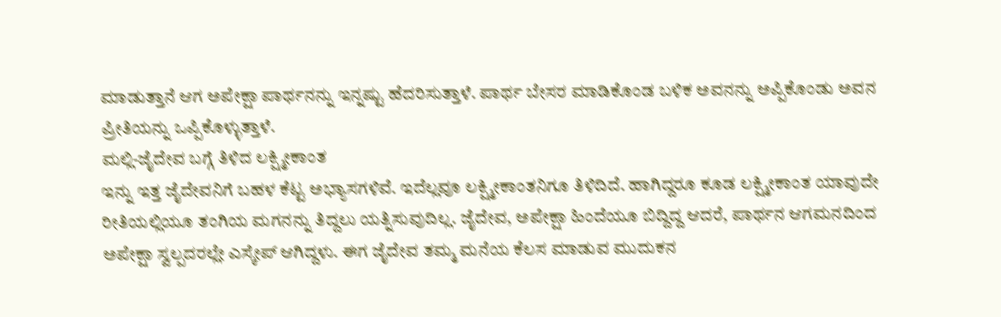ಮಾಡುತ್ತಾನೆ ಆಗ ಅಪೇಕ್ಷಾ ಪಾರ್ಥನನ್ನು ಇನ್ನಷ್ಟು ಹೆದರಿಸುತ್ತಾಳೆ. ಪಾರ್ಥ ಬೇಸರ ಮಾಡಿಕೊಂಡ ಬಳಿಕ ಅವನನ್ನು ಅಪ್ಪಿಕೊಂಡು ಅವನ ಪ್ರೀತಿಯನ್ನು ಒಪ್ಪಿಕೊಳ್ಳುತ್ತಾಳೆ.
ಮಲ್ಲಿ-ಜೈದೇವ ಬಗ್ಗೆ ತಿಳಿದ ಲಕ್ಷ್ಮೀಕಾಂತ
ಇನ್ನು ಇತ್ತ ಜೈದೇವನಿಗೆ ಬಹಳ ಕೆಟ್ಟ ಅಭ್ಯಾಸಗಳಿವೆ. ಇದೆಲ್ಲವೂ ಲಕ್ಷ್ಮೀಕಾಂತನಿಗೂ ತಿಳಿದಿದೆ. ಹಾಗಿದ್ದರೂ ಕೂಡ ಲಕ್ಷ್ಮೀಕಾಂತ ಯಾವುದೇ ರೀತಿಯಲ್ಲಿಯೂ ತಂಗಿಯ ಮಗನನ್ನು ತಿದ್ದಲು ಯತ್ನಿಸುವುದಿಲ್ಲ. ಜೈದೇವ, ಅಪೇಕ್ಷಾ ಹಿಂದೆಯೂ ಬಿದ್ದಿದ್ದ ಆದರೆ, ಪಾರ್ಥನ ಆಗಮನದಿಂದ ಅಪೇಕ್ಷಾ ಸ್ವಲ್ಪದರಲ್ಲೇ ಎಸ್ಕೇಪ್ ಆಗಿದ್ದಳು. ಈಗ ಜೈದೇವ ತಮ್ಮ ಮನೆಯ ಕೆಲಸ ಮಾಡುವ ಮುದುಕನ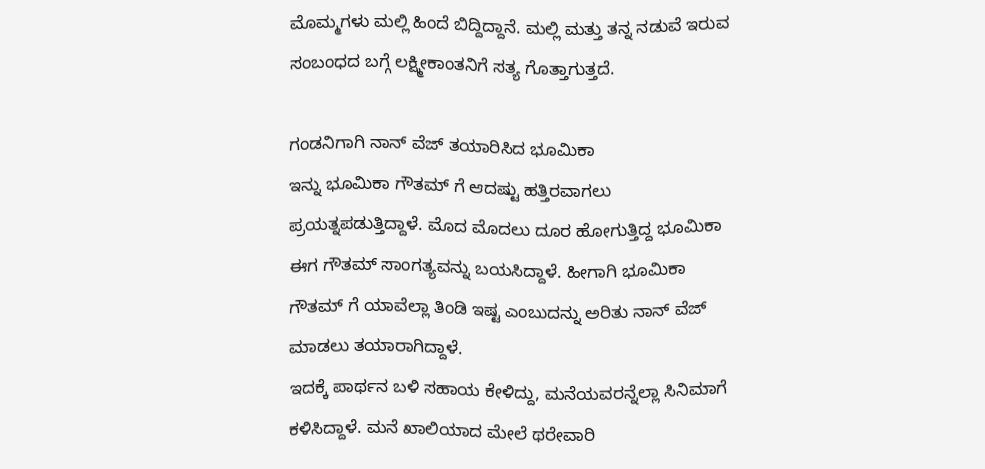ಮೊಮ್ಮಗಳು ಮಲ್ಲಿ ಹಿಂದೆ ಬಿದ್ದಿದ್ದಾನೆ. ಮಲ್ಲಿ ಮತ್ತು ತನ್ನ ನಡುವೆ ಇರುವ ಸಂಬಂಧದ ಬಗ್ಗೆ ಲಕ್ಷ್ಮೀಕಾಂತನಿಗೆ ಸತ್ಯ ಗೊತ್ತಾಗುತ್ತದೆ.

ಗಂಡನಿಗಾಗಿ ನಾನ್ ವೆಜ್ ತಯಾರಿಸಿದ ಭೂಮಿಕಾ
ಇನ್ನು ಭೂಮಿಕಾ ಗೌತಮ್ ಗೆ ಆದಷ್ಟು ಹತ್ತಿರವಾಗಲು ಪ್ರಯತ್ನಪಡುತ್ತಿದ್ದಾಳೆ. ಮೊದ ಮೊದಲು ದೂರ ಹೋಗುತ್ತಿದ್ದ ಭೂಮಿಕಾ ಈಗ ಗೌತಮ್ ಸಾಂಗತ್ಯವನ್ನು ಬಯಸಿದ್ದಾಳೆ. ಹೀಗಾಗಿ ಭೂಮಿಕಾ ಗೌತಮ್ ಗೆ ಯಾವೆಲ್ಲಾ ತಿಂಡಿ ಇಷ್ಟ ಎಂಬುದನ್ನು ಅರಿತು ನಾನ್ ವೆಜ್ ಮಾಡಲು ತಯಾರಾಗಿದ್ದಾಳೆ.
ಇದಕ್ಕೆ ಪಾರ್ಥನ ಬಳಿ ಸಹಾಯ ಕೇಳಿದ್ದು, ಮನೆಯವರನ್ನೆಲ್ಲಾ ಸಿನಿಮಾಗೆ ಕಳಿಸಿದ್ದಾಳೆ. ಮನೆ ಖಾಲಿಯಾದ ಮೇಲೆ ಥರೇವಾರಿ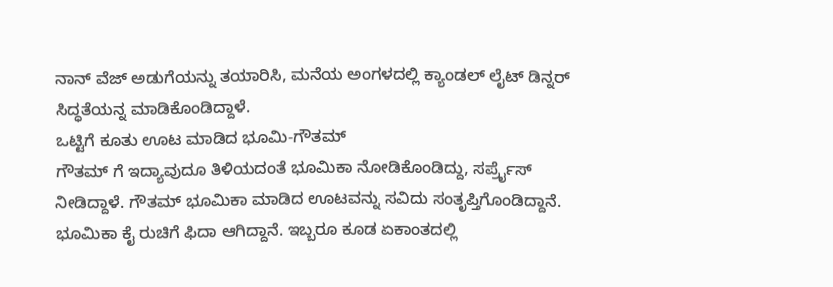ನಾನ್ ವೆಜ್ ಅಡುಗೆಯನ್ನು ತಯಾರಿಸಿ, ಮನೆಯ ಅಂಗಳದಲ್ಲಿ ಕ್ಯಾಂಡಲ್ ಲೈಟ್ ಡಿನ್ನರ್ ಸಿದ್ಧತೆಯನ್ನ ಮಾಡಿಕೊಂಡಿದ್ದಾಳೆ.
ಒಟ್ಟಿಗೆ ಕೂತು ಊಟ ಮಾಡಿದ ಭೂಮಿ-ಗೌತಮ್
ಗೌತಮ್ ಗೆ ಇದ್ಯಾವುದೂ ತಿಳಿಯದಂತೆ ಭೂಮಿಕಾ ನೋಡಿಕೊಂಡಿದ್ದು, ಸರ್ಪ್ರೈಸ್ ನೀಡಿದ್ದಾಳೆ. ಗೌತಮ್ ಭೂಮಿಕಾ ಮಾಡಿದ ಊಟವನ್ನು ಸವಿದು ಸಂತೃಪ್ತಿಗೊಂಡಿದ್ದಾನೆ. ಭೂಮಿಕಾ ಕೈ ರುಚಿಗೆ ಫಿದಾ ಆಗಿದ್ದಾನೆ. ಇಬ್ಬರೂ ಕೂಡ ಏಕಾಂತದಲ್ಲಿ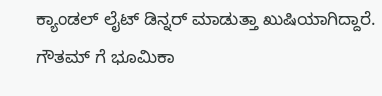ಕ್ಯಾಂಡಲ್ ಲೈಟ್ ಡಿನ್ನರ್ ಮಾಡುತ್ತಾ ಖುಷಿಯಾಗಿದ್ದಾರೆ. ಗೌತಮ್ ಗೆ ಭೂಮಿಕಾ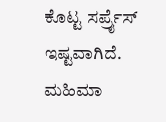ಕೊಟ್ಟ ಸರ್ಪ್ರೈಸ್ ಇಷ್ಟವಾಗಿದೆ. ಮಹಿಮಾ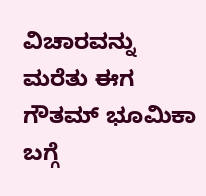ವಿಚಾರವನ್ನು ಮರೆತು ಈಗ ಗೌತಮ್ ಭೂಮಿಕಾ ಬಗ್ಗೆ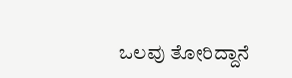ಒಲವು ತೋರಿದ್ದಾನೆ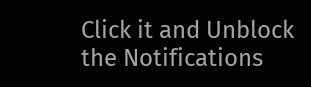Click it and Unblock the Notifications